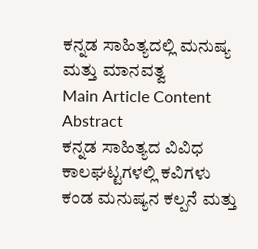ಕನ್ನಡ ಸಾಹಿತ್ಯದಲ್ಲಿ ಮನುಷ್ಯ ಮತ್ತು ಮಾನವತ್ವ
Main Article Content
Abstract
ಕನ್ನಡ ಸಾಹಿತ್ಯದ ವಿವಿಧ ಕಾಲಘಟ್ಟಗಳಲ್ಲಿ ಕವಿಗಳು ಕಂಡ ಮನುಷ್ಯನ ಕಲ್ಪನೆ ಮತ್ತು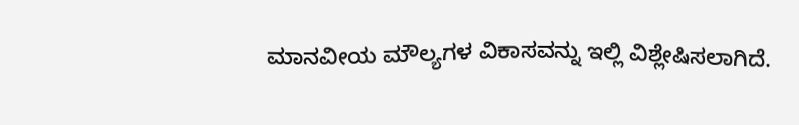ಮಾನವೀಯ ಮೌಲ್ಯಗಳ ವಿಕಾಸವನ್ನು ಇಲ್ಲಿ ವಿಶ್ಲೇಷಿಸಲಾಗಿದೆ.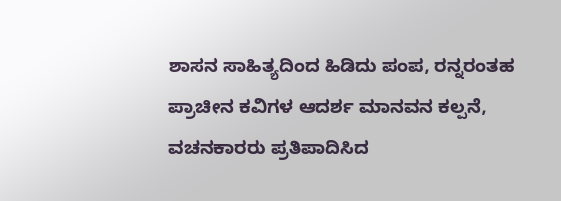ಶಾಸನ ಸಾಹಿತ್ಯದಿಂದ ಹಿಡಿದು ಪಂಪ, ರನ್ನರಂತಹ ಪ್ರಾಚೀನ ಕವಿಗಳ ಆದರ್ಶ ಮಾನವನ ಕಲ್ಪನೆ, ವಚನಕಾರರು ಪ್ರತಿಪಾದಿಸಿದ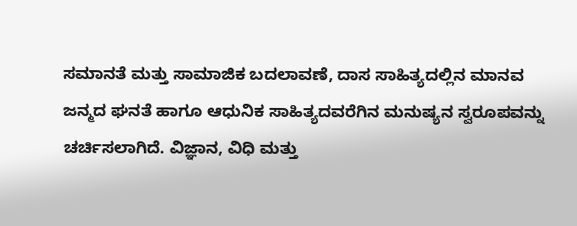ಸಮಾನತೆ ಮತ್ತು ಸಾಮಾಜಿಕ ಬದಲಾವಣೆ, ದಾಸ ಸಾಹಿತ್ಯದಲ್ಲಿನ ಮಾನವ ಜನ್ಮದ ಘನತೆ ಹಾಗೂ ಆಧುನಿಕ ಸಾಹಿತ್ಯದವರೆಗಿನ ಮನುಷ್ಯನ ಸ್ವರೂಪವನ್ನು ಚರ್ಚಿಸಲಾಗಿದೆ. ವಿಜ್ಞಾನ, ವಿಧಿ ಮತ್ತು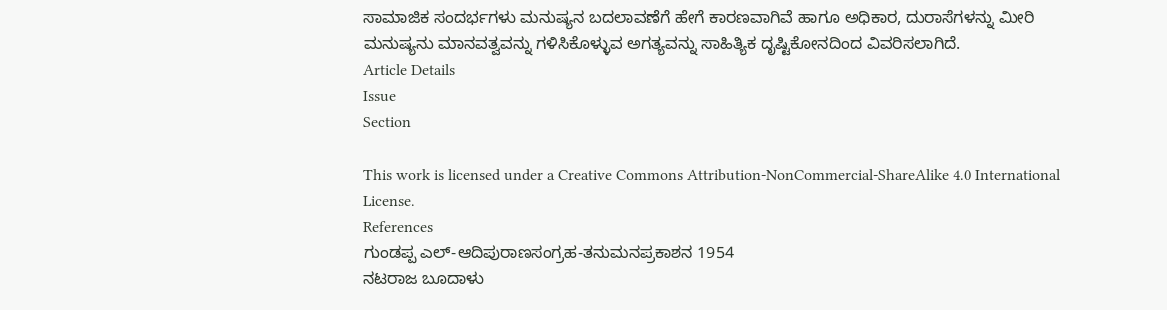ಸಾಮಾಜಿಕ ಸಂದರ್ಭಗಳು ಮನುಷ್ಯನ ಬದಲಾವಣೆಗೆ ಹೇಗೆ ಕಾರಣವಾಗಿವೆ ಹಾಗೂ ಅಧಿಕಾರ, ದುರಾಸೆಗಳನ್ನು ಮೀರಿ ಮನುಷ್ಯನು ಮಾನವತ್ವವನ್ನು ಗಳಿಸಿಕೊಳ್ಳುವ ಅಗತ್ಯವನ್ನು ಸಾಹಿತ್ಯಿಕ ದೃಷ್ಟಿಕೋನದಿಂದ ವಿವರಿಸಲಾಗಿದೆ.
Article Details
Issue
Section

This work is licensed under a Creative Commons Attribution-NonCommercial-ShareAlike 4.0 International License.
References
ಗುಂಡಪ್ಪ ಎಲ್-ಆದಿಪುರಾಣಸಂಗ್ರಹ-ತನುಮನಪ್ರಕಾಶನ 1954
ನಟರಾಜ ಬೂದಾಳು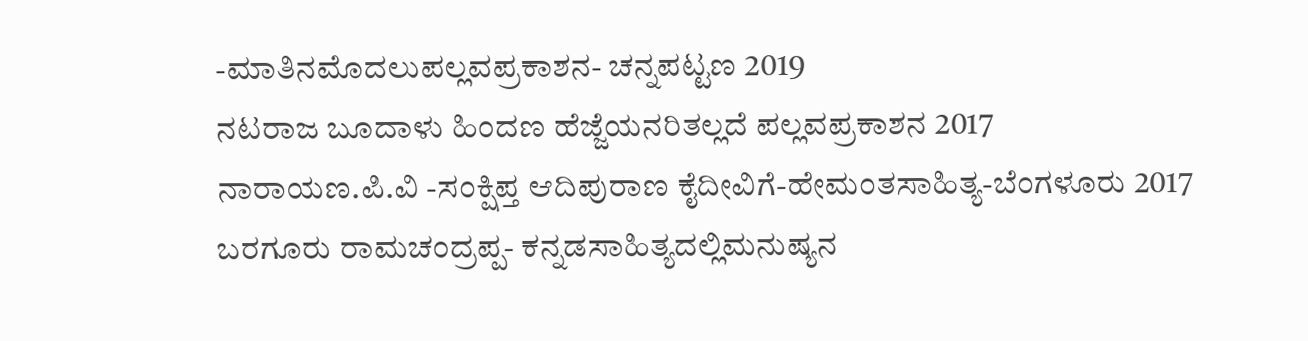-ಮಾತಿನಮೊದಲುಪಲ್ಲವಪ್ರಕಾಶನ- ಚನ್ನಪಟ್ಟಣ 2019
ನಟರಾಜ ಬೂದಾಳು ಹಿಂದಣ ಹೆಜ್ಜೆಯನರಿತಲ್ಲದೆ ಪಲ್ಲವಪ್ರಕಾಶನ 2017
ನಾರಾಯಣ.ಪಿ.ವಿ -ಸಂಕ್ಷಿಪ್ತ ಆದಿಪುರಾಣ ಕೈದೀವಿಗೆ-ಹೇಮಂತಸಾಹಿತ್ಯ-ಬೆಂಗಳೂರು 2017
ಬರಗೂರು ರಾಮಚಂದ್ರಪ್ಪ- ಕನ್ನಡಸಾಹಿತ್ಯದಲ್ಲಿಮನುಷ್ಯನ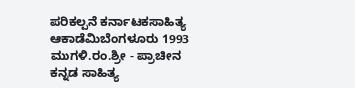ಪರಿಕಲ್ಪನೆ ಕರ್ನಾಟಕಸಾಹಿತ್ಯ ಆಕಾಡೆಮಿಬೆಂಗಳೂರು 1993
ಮುಗಳಿ.ರಂ.ಶ್ರೀ - ಪ್ರಾಚೀನ ಕನ್ನಡ ಸಾಹಿತ್ಯ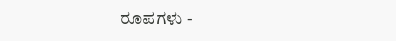ರೂಪಗಳು -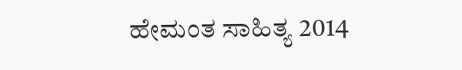ಹೇಮಂತ ಸಾಹಿತ್ಯ 2014